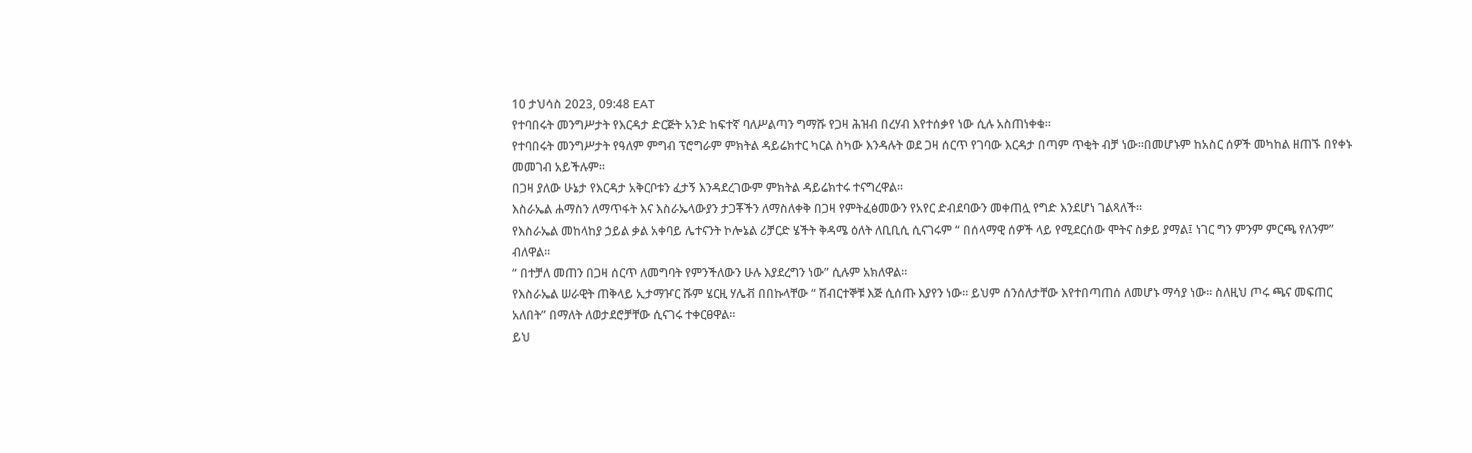10 ታህሳስ 2023, 09:48 EAT
የተባበሩት መንግሥታት የእርዳታ ድርጅት አንድ ከፍተኛ ባለሥልጣን ግማሹ የጋዛ ሕዝብ በረሃብ እየተሰቃየ ነው ሲሉ አስጠነቀቁ።
የተባበሩት መንግሥታት የዓለም ምግብ ፕሮግራም ምክትል ዳይሬክተር ካርል ስካው እንዳሉት ወደ ጋዛ ሰርጥ የገባው እርዳታ በጣም ጥቂት ብቻ ነው።በመሆኑም ከአስር ሰዎች መካከል ዘጠኙ በየቀኑ መመገብ አይችሉም።
በጋዛ ያለው ሁኔታ የእርዳታ አቅርቦቱን ፈታኝ እንዳደረገውም ምክትል ዳይሬክተሩ ተናግረዋል።
እስራኤል ሐማስን ለማጥፋት እና እስራኤላውያን ታጋቾችን ለማስለቀቅ በጋዛ የምትፈፅመውን የአየር ድብደባውን መቀጠሏ የግድ እንደሆነ ገልጻለች።
የእስራኤል መከላከያ ኃይል ቃል አቀባይ ሌተናንት ኮሎኔል ሪቻርድ ሄችት ቅዳሜ ዕለት ለቢቢሲ ሲናገሩም “ በሰላማዊ ሰዎች ላይ የሚደርሰው ሞትና ስቃይ ያማል፤ ነገር ግን ምንም ምርጫ የለንም” ብለዋል።
“ በተቻለ መጠን በጋዛ ሰርጥ ለመግባት የምንችለውን ሁሉ እያደረግን ነው” ሲሉም አክለዋል።
የእስራኤል ሠራዊት ጠቅላይ ኢታማዦር ሹም ሄርዚ ሃሌቭ በበኩላቸው “ ሽብርተኞቹ እጅ ሲሰጡ እያየን ነው። ይህም ሰንሰለታቸው እየተበጣጠሰ ለመሆኑ ማሳያ ነው። ስለዚህ ጦሩ ጫና መፍጠር አለበት” በማለት ለወታደሮቻቸው ሲናገሩ ተቀርፀዋል።
ይህ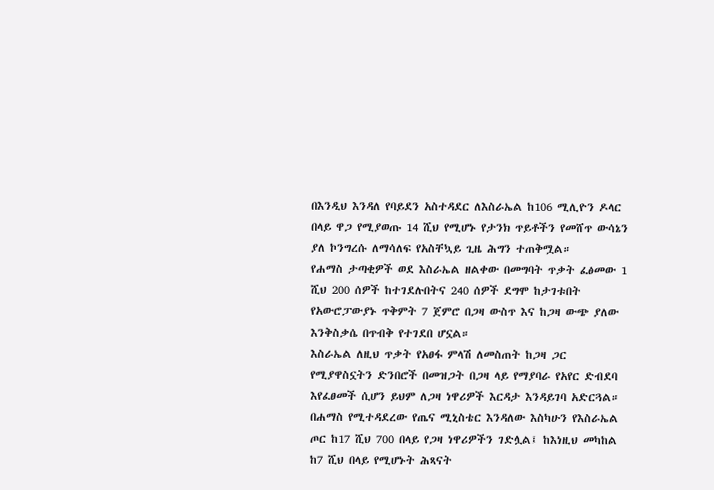በእንዲህ እንዳለ የባይደን አስተዳደር ለእስራኤል ከ106 ሚሊዮን ዶላር በላይ ዋጋ የሚያወጡ 14 ሺህ የሚሆኑ የታንክ ጥይቶችን የመሸጥ ውሳኔን ያለ ኮንግረሱ ለማሳለፍ የአስቸኳይ ጊዜ ሕግን ተጠቅሟል።
የሐማስ ታጣቂዎች ወደ እስራኤል ዘልቀው በመግባት ጥቃት ፈፅመው 1 ሺህ 200 ሰዎች ከተገደሉበትና 240 ሰዎች ደግሞ ከታገቱበት የአውሮፓውያኑ ጥቅምት 7 ጀምሮ በጋዛ ውስጥ እና ከጋዛ ውጭ ያለው እንቅስቃሴ በጥብቅ የተገደበ ሆኗል።
እስራኤል ለዚህ ጥቃት የአፀፋ ምላሽ ለመስጠት ከጋዛ ጋር የሚያዋስኗትን ድንበሮች በመዝጋት በጋዛ ላይ የማያባራ የአየር ድብደባ እየፈፀመች ሲሆን ይህም ለጋዛ ነዋሪዎች እርዳታ እንዳይገባ አድርጓል።
በሐማስ የሚተዳደረው የጤና ሚኒስቴር እንዳለው እስካሁን የእስራኤል ጦር ከ17 ሺህ 700 በላይ የጋዛ ነዋሪዎችን ገድሏል፤ ከእነዚህ መካከል ከ7 ሺህ በላይ የሚሆኑት ሕጻናት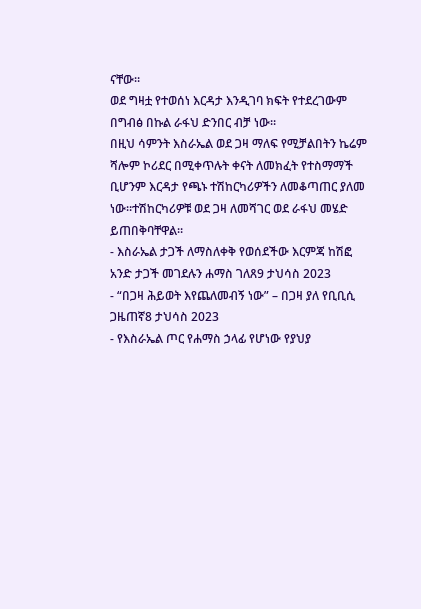ናቸው።
ወደ ግዛቷ የተወሰነ እርዳታ እንዲገባ ክፍት የተደረገውም በግብፅ በኩል ራፋህ ድንበር ብቻ ነው።
በዚህ ሳምንት እስራኤል ወደ ጋዛ ማለፍ የሚቻልበትን ኬሬም ሻሎም ኮሪደር በሚቀጥሉት ቀናት ለመክፈት የተስማማች ቢሆንም እርዳታ የጫኑ ተሽከርካሪዎችን ለመቆጣጠር ያለመ ነው።ተሽከርካሪዎቹ ወደ ጋዛ ለመሻገር ወደ ራፋህ መሄድ ይጠበቅባቸዋል።
- እስራኤል ታጋች ለማስለቀቅ የወሰደችው እርምጃ ከሽፎ አንድ ታጋች መገደሉን ሐማስ ገለጸ9 ታህሳስ 2023
- “በጋዛ ሕይወት እየጨለመብኝ ነው” – በጋዛ ያለ የቢቢሲ ጋዜጠኛ8 ታህሳስ 2023
- የእስራኤል ጦር የሐማስ ኃላፊ የሆነው የያህያ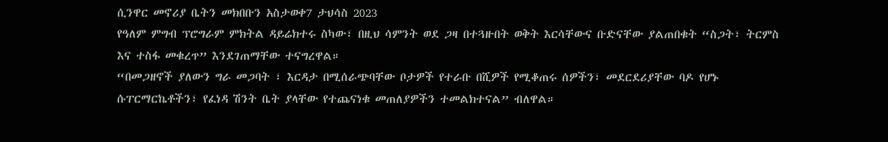ሲንዋር መኖሪያ ቤትን መክበቡን አስታወቀ7 ታህሳስ 2023
የዓለም ምግብ ፕሮግራም ምክትል ዳይሬክተሩ ስካው፣ በዚህ ሳምንት ወደ ጋዛ በተጓዙበት ወቅት እርሳቸውና ቡድናቸው ያልጠበቁት “ስጋት፣ ትርምስ እና ተስፋ መቁረጥ” እንደገጠማቸው ተናግረዋል።
“በመጋዘኖች ያለውን ግራ መጋባት ፣ እርዳታ በሚሰራጭባቸው ቦታዎች የተራቡ በሺዎች የሚቆጠሩ ሰዎችን፣ መደርደሪያቸው ባዶ የሆኑ ሱፐርማርኬቶችን፣ የፈነዳ ሽንት ቤት ያላቸው የተጨናነቁ መጠለያዎችን ተመልክተናል” ብለዋል።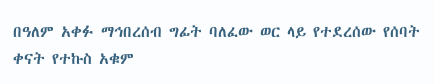በዓለም አቀፉ ማኅበረሰብ ግፊት ባለፈው ወር ላይ የተደረሰው የሰባት ቀናት የተኩስ አቁም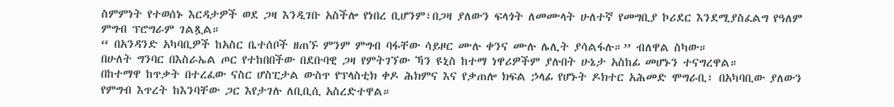ስምምነት የተወሰኑ እርዳታዎች ወደ ጋዛ እንዲገቡ አስችሎ የነበረ ቢሆንም፣በጋዛ ያለውን ፍላጎት ለመሙላት ሁለተኛ የመግቢያ ኮሪደር እንደሚያስፈልግ የዓለም ምግብ ፕሮግራም ገልጿል።
“ በአንዳንድ አካባቢዎች ከአስር ቤተሰቦች ዘጠኙ ምንም ምግብ ባፋቸው ሳይዞር ሙሉ ቀንና ሙሉ ሌሊት ያሳልፋሉ።” ብለዋል ስካው።
በሁለት ግንባር በእስራኤል ጦር የተከበበችው በደቡባዊ ጋዛ የምትገኘው ኻን ዩኒስ ከተማ ነዋሪዎችም ያሉበት ሁኔታ አስከፊ መሆኑን ተናግረዋል።
በከተማዋ ከጥቃት በተረፈው ናስር ሆስፒታል ውስጥ የፕላስቲክ ቀዶ ሕክምና እና የቃጠሎ ክፍል ኃላፊ የሆኑት ዶክተር አሕመድ ሞግራቢ፣ በአካባቢው ያለውን የምግብ እጥረት ከእንባቸው ጋር እየታገሉ ለቢቢሲ አስረድተዋል።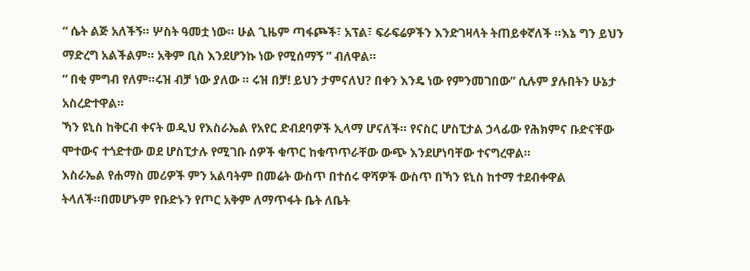“ ሴት ልጅ አለችኝ። ሦስት ዓመቷ ነው። ሁል ጊዜም ጣፋጮች፣ አፕል፣ ፍራፍሬዎችን እንድገዛላት ትጠይቀኛለች ።እኔ ግን ይህን ማድረግ አልችልም። አቅም ቢስ እንደሆንኩ ነው የሚሰማኝ ” ብለዋል።
“ በቂ ምግብ የለም።ሩዝ ብቻ ነው ያለው ። ሩዝ በቻ! ይህን ታምናለህ? በቀን እንዴ ነው የምንመገበው” ሲሉም ያሉበትን ሁኔታ አስረድተዋል።
ኻን ዩኒስ ከቅርብ ቀናት ወዲህ የእስራኤል የአየር ድብደባዎች ኢላማ ሆናለች። የናስር ሆስፒታል ኃላፊው የሕክምና ቡድናቸው ሞተውና ተጎድተው ወደ ሆስፒታሉ የሚገቡ ሰዎች ቁጥር ከቁጥጥራቸው ውጭ እንደሆነባቸው ተናግረዋል።
እስራኤል የሐማስ መሪዎች ምን አልባትም በመሬት ውስጥ በተሰሩ ዋሻዎች ውስጥ በኻን ዩኒስ ከተማ ተደብቀዋል ትላለች።በመሆኑም የቡድኑን የጦር አቅም ለማጥፋት ቤት ለቤት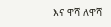እና ዋሻ ለዋሻ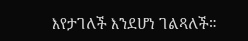እየታገለች እንደሆነ ገልጻለች።